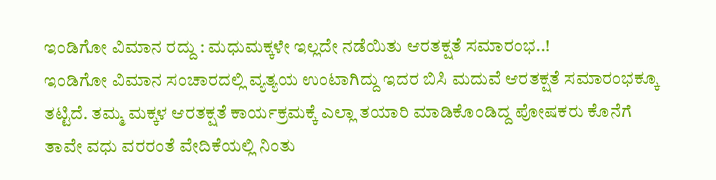ಇಂಡಿಗೋ ವಿಮಾನ ರದ್ದು : ಮಧುಮಕ್ಕಳೇ ಇಲ್ಲದೇ ನಡೆಯಿತು ಆರತಕ್ಷತೆ ಸಮಾರಂಭ..!
ಇಂಡಿಗೋ ವಿಮಾನ ಸಂಚಾರದಲ್ಲಿ ವ್ಯತ್ಯಯ ಉಂಟಾಗಿದ್ದು ಇದರ ಬಿಸಿ ಮದುವೆ ಆರತಕ್ಷತೆ ಸಮಾರಂಭಕ್ಕೂ ತಟ್ಟಿದೆ. ತಮ್ಮ ಮಕ್ಕಳ ಆರತಕ್ಷತೆ ಕಾರ್ಯಕ್ರಮಕ್ಕೆ ಎಲ್ಲಾ ತಯಾರಿ ಮಾಡಿಕೊಂಡಿದ್ದ ಪೋಷಕರು ಕೊನೆಗೆ ತಾವೇ ವಧು ವರರಂತೆ ವೇದಿಕೆಯಲ್ಲಿ ನಿಂತು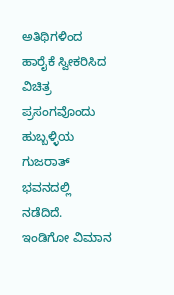ಅತಿಥಿಗಳಿಂದ ಹಾರೈಕೆ ಸ್ವೀಕರಿಸಿದ ವಿಚಿತ್ರ ಪ್ರಸಂಗವೊಂದು ಹುಬ್ಬಳ್ಳಿಯ ಗುಜರಾತ್ ಭವನದಲ್ಲಿ ನಡೆದಿದೆ. ಇಂಡಿಗೋ ವಿಮಾನ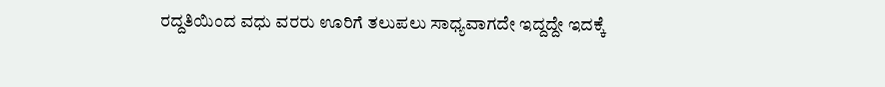ರದ್ದತಿಯಿಂದ ವಧು ವರರು ಊರಿಗೆ ತಲುಪಲು ಸಾಧ್ಯವಾಗದೇ ಇದ್ದದ್ದೇ ಇದಕ್ಕೆ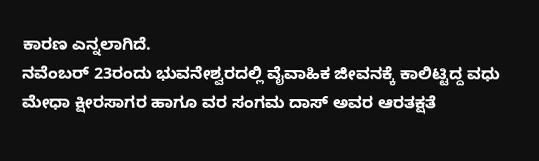ಕಾರಣ ಎನ್ನಲಾಗಿದೆ.
ನವೆಂಬರ್ 23ರಂದು ಭುವನೇಶ್ವರದಲ್ಲಿ ವೈವಾಹಿಕ ಜೀವನಕ್ಕೆ ಕಾಲಿಟ್ಟಿದ್ದ ವಧು ಮೇಧಾ ಕ್ಷೀರಸಾಗರ ಹಾಗೂ ವರ ಸಂಗಮ ದಾಸ್ ಅವರ ಆರತಕ್ಷತೆ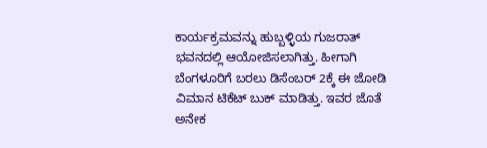ಕಾರ್ಯಕ್ರಮವನ್ನು ಹುಬ್ಬಳ್ಳಿಯ ಗುಜರಾತ್ ಭವನದಲ್ಲಿ ಆಯೋಜಿಸಲಾಗಿತ್ತು. ಹೀಗಾಗಿ ಬೆಂಗಳೂರಿಗೆ ಬರಲು ಡಿಸೆಂಬರ್ 2ಕ್ಕೆ ಈ ಜೋಡಿ ವಿಮಾನ ಟಿಕೆಟ್ ಬುಕ್ ಮಾಡಿತ್ತು. ಇವರ ಜೊತೆ ಅನೇಕ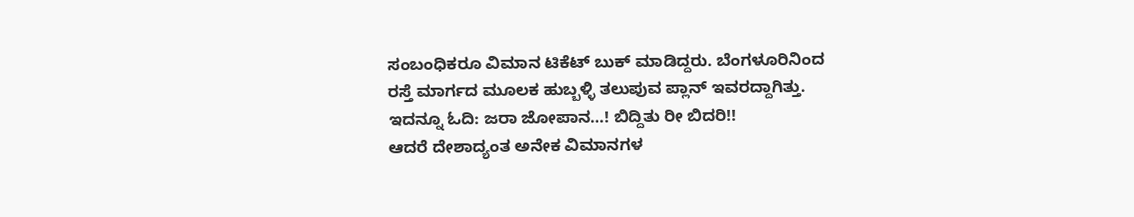ಸಂಬಂಧಿಕರೂ ವಿಮಾನ ಟಿಕೆಟ್ ಬುಕ್ ಮಾಡಿದ್ದರು. ಬೆಂಗಳೂರಿನಿಂದ ರಸ್ತೆ ಮಾರ್ಗದ ಮೂಲಕ ಹುಬ್ಬಳ್ಳಿ ತಲುಪುವ ಪ್ಲಾನ್ ಇವರದ್ದಾಗಿತ್ತು.
ಇದನ್ನೂ ಓದಿ: ಜರಾ ಜೋಪಾನ…! ಬಿದ್ದಿತು ರೀ ಬಿದರಿ!!
ಆದರೆ ದೇಶಾದ್ಯಂತ ಅನೇಕ ವಿಮಾನಗಳ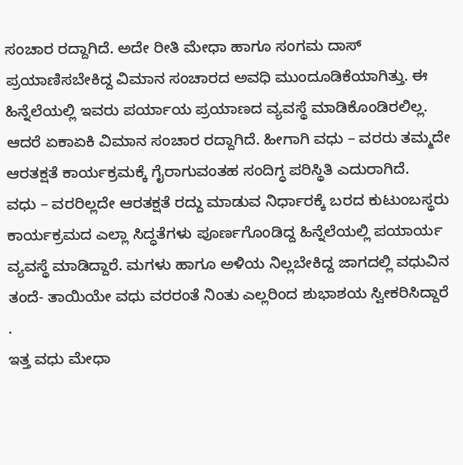ಸಂಚಾರ ರದ್ದಾಗಿದೆ. ಅದೇ ರೀತಿ ಮೇಧಾ ಹಾಗೂ ಸಂಗಮ ದಾಸ್ ಪ್ರಯಾಣಿಸಬೇಕಿದ್ದ ವಿಮಾನ ಸಂಚಾರದ ಅವಧಿ ಮುಂದೂಡಿಕೆಯಾಗಿತ್ತು. ಈ ಹಿನ್ನೆಲೆಯಲ್ಲಿ ಇವರು ಪರ್ಯಾಯ ಪ್ರಯಾಣದ ವ್ಯವಸ್ಥೆ ಮಾಡಿಕೊಂಡಿರಲಿಲ್ಲ. ಆದರೆ ಏಕಾಏಕಿ ವಿಮಾನ ಸಂಚಾರ ರದ್ದಾಗಿದೆ. ಹೀಗಾಗಿ ವಧು – ವರರು ತಮ್ಮದೇ ಆರತಕ್ಷತೆ ಕಾರ್ಯಕ್ರಮಕ್ಕೆ ಗೈರಾಗುವಂತಹ ಸಂದಿಗ್ಧ ಪರಿಸ್ಥಿತಿ ಎದುರಾಗಿದೆ.
ವಧು – ವರರಿಲ್ಲದೇ ಆರತಕ್ಷತೆ ರದ್ದು ಮಾಡುವ ನಿರ್ಧಾರಕ್ಕೆ ಬರದ ಕುಟುಂಬಸ್ಥರು ಕಾರ್ಯಕ್ರಮದ ಎಲ್ಲಾ ಸಿದ್ಧತೆಗಳು ಪೂರ್ಣಗೊಂಡಿದ್ದ ಹಿನ್ನೆಲೆಯಲ್ಲಿ ಪಯಾರ್ಯ ವ್ಯವಸ್ಥೆ ಮಾಡಿದ್ದಾರೆ. ಮಗಳು ಹಾಗೂ ಅಳಿಯ ನಿಲ್ಲಬೇಕಿದ್ದ ಜಾಗದಲ್ಲಿ ವಧುವಿನ ತಂದೆ- ತಾಯಿಯೇ ವಧು ವರರಂತೆ ನಿಂತು ಎಲ್ಲರಿಂದ ಶುಭಾಶಯ ಸ್ವೀಕರಿಸಿದ್ದಾರೆ .
ಇತ್ತ ವಧು ಮೇಧಾ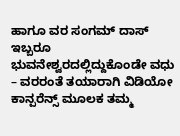ಹಾಗೂ ವರ ಸಂಗಮ್ ದಾಸ್ ಇಬ್ಬರೂ ಭುವನೇಶ್ವರದಲ್ಲಿದ್ದುಕೊಂಡೇ ವಧು – ವರರಂತೆ ತಯಾರಾಗಿ ವಿಡಿಯೋ ಕಾನ್ಪರೆನ್ಸ್ ಮೂಲಕ ತಮ್ಮ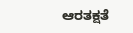ಆರತಕ್ಷತೆ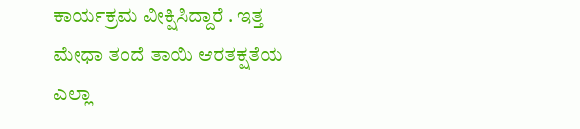ಕಾರ್ಯಕ್ರಮ ವೀಕ್ಷಿಸಿದ್ದಾರೆ . ಇತ್ತ ಮೇಧಾ ತಂದೆ ತಾಯಿ ಆರತಕ್ಷತೆಯ ಎಲ್ಲಾ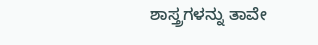ಶಾಸ್ತ್ರಗಳನ್ನು ತಾವೇ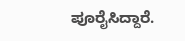ಪೂರೈಸಿದ್ದಾರೆ.